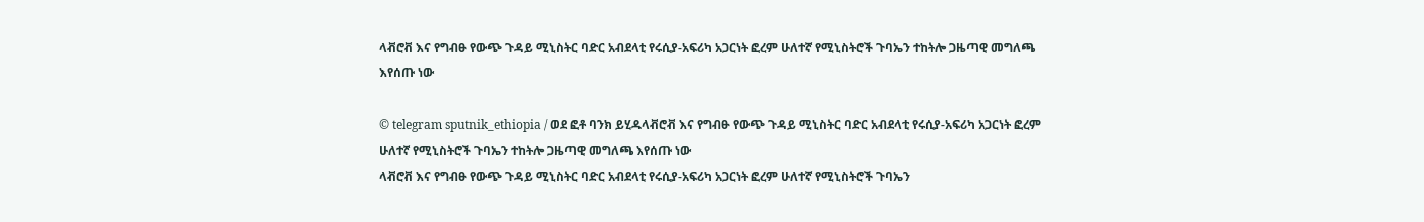ላቭሮቭ እና የግብፁ የውጭ ጉዳይ ሚኒስትር ባድር አብደላቲ የሩሲያ-አፍሪካ አጋርነት ፎረም ሁለተኛ የሚኒስትሮች ጉባኤን ተከትሎ ጋዜጣዊ መግለጫ እየሰጡ ነው

© telegram sputnik_ethiopia / ወደ ፎቶ ባንክ ይሂዱላቭሮቭ እና የግብፁ የውጭ ጉዳይ ሚኒስትር ባድር አብደላቲ የሩሲያ-አፍሪካ አጋርነት ፎረም ሁለተኛ የሚኒስትሮች ጉባኤን ተከትሎ ጋዜጣዊ መግለጫ እየሰጡ ነው
ላቭሮቭ እና የግብፁ የውጭ ጉዳይ ሚኒስትር ባድር አብደላቲ የሩሲያ-አፍሪካ አጋርነት ፎረም ሁለተኛ የሚኒስትሮች ጉባኤን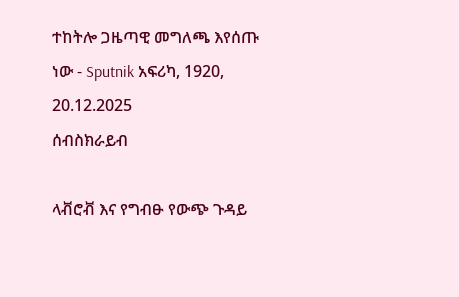ተከትሎ ጋዜጣዊ መግለጫ እየሰጡ ነው - Sputnik አፍሪካ, 1920, 20.12.2025
ሰብስክራይብ

ላቭሮቭ እና የግብፁ የውጭ ጉዳይ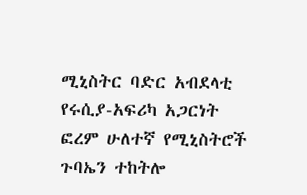ሚኒስትር ባድር አብደላቲ የሩሲያ-አፍሪካ አጋርነት ፎረም ሁለተኛ የሚኒስትሮች ጉባኤን ተከትሎ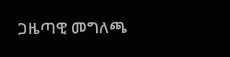ጋዜጣዊ መግለጫ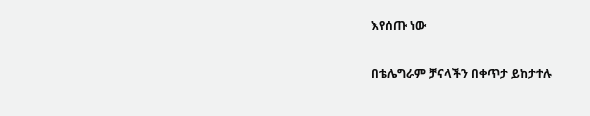እየሰጡ ነው

በቴሌግራም ቻናላችን በቀጥታ ይከታተሉ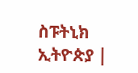ስፑትኒክ ኢትዮጵያ |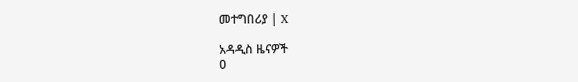መተግበሪያ | X

አዳዲስ ዜናዎች
0